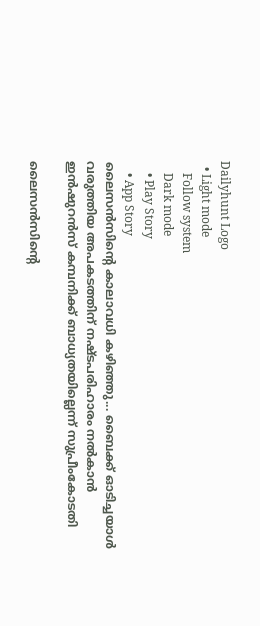Dailyhunt Logo
  • Light mode
    Follow system
    Dark mode
    • Play Story
    • App Story
ലൈസൻസിന്റെ കാലാവധി കഴിഞ്ഞു... ബൈക്ക് ഓടിച്ചയാള്‍ വരുത്തിയ അപകടത്തിന് നഷ്ടപരിഹാരം നല്‍കാൻ ഇൻഷുറൻസ് കമ്പനിക്ക് ബാധ്യതയില്ലെന്ന് സുപ്രീംകോടതി

ലൈസൻസിന്റെ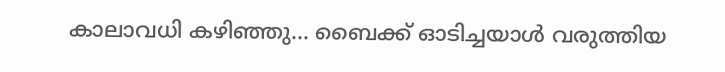കാലാവധി കഴിഞ്ഞു... ബൈക്ക് ഓടിച്ചയാള്‍ വരുത്തിയ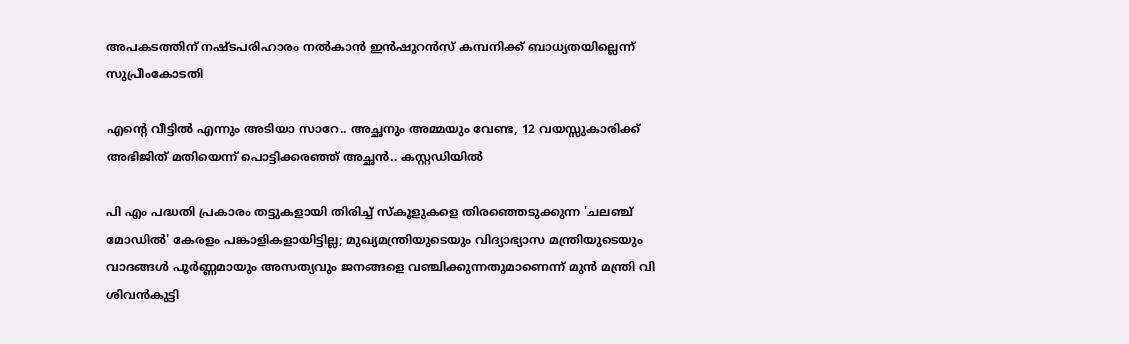അപകടത്തിന് നഷ്ടപരിഹാരം നല്‍കാൻ ഇൻഷുറൻസ് കമ്പനിക്ക് ബാധ്യതയില്ലെന്ന് സുപ്രീംകോടതി

എന്റെ വീട്ടില്‍ എന്നും അടിയാ സാറേ.. അച്ഛനും അമ്മയും വേണ്ട, 12 വയസ്സുകാരിക്ക് അഭിജിത് മതിയെന്ന് പൊട്ടിക്കരഞ്ഞ് അച്ഛൻ.. കസ്റ്റഡിയില്‍

പി എം പദ്ധതി പ്രകാരം തട്ടുകളായി തിരിച്ച്‌ സ്‌കൂളുകളെ തിരഞ്ഞെടുക്കുന്ന 'ചലഞ്ച് മോഡില്‍' കേരളം പങ്കാളികളായിട്ടില്ല; മുഖ്യമന്ത്രിയുടെയും വിദ്യാഭ്യാസ മന്ത്രിയുടെയും വാദങ്ങള്‍ പൂർണ്ണമായും അസത്യവും ജനങ്ങളെ വഞ്ചിക്കുന്നതുമാണെന്ന് മുൻ മന്ത്രി വി ശിവൻകുട്ടി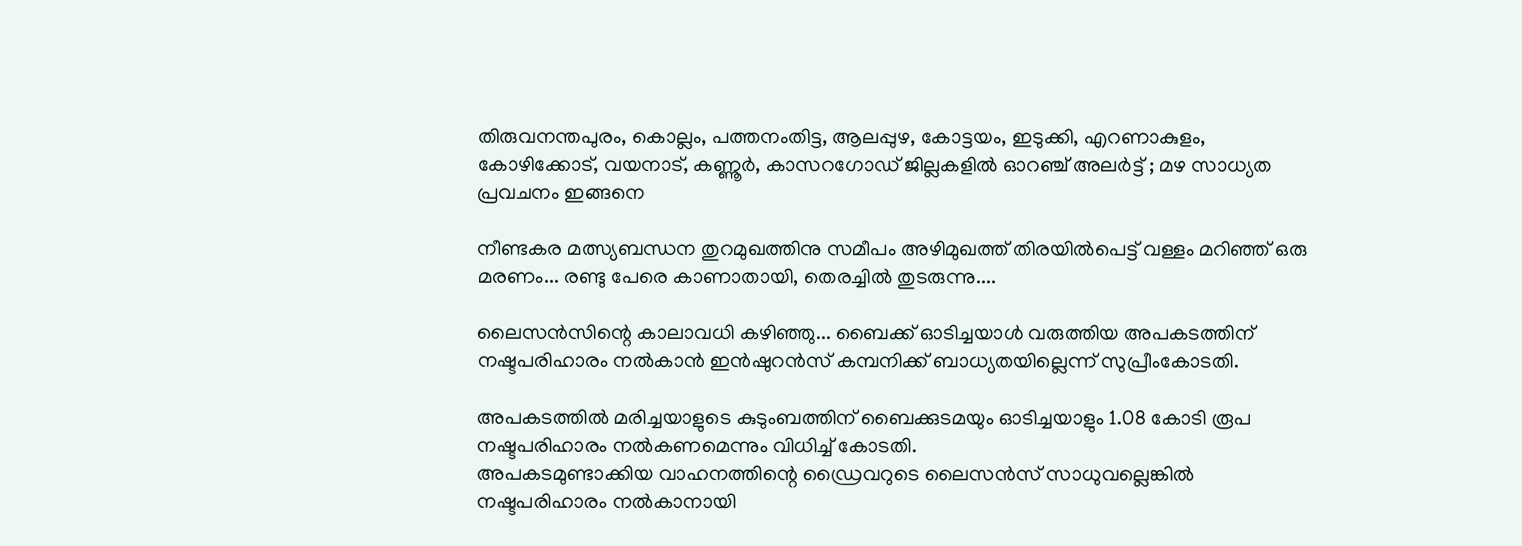തിരുവനന്തപുരം, കൊല്ലം, പത്തനംതിട്ട, ആലപ്പുഴ, കോട്ടയം, ഇടുക്കി, എറണാകുളം, കോഴിക്കോട്, വയനാട്, കണ്ണൂർ, കാസറഗോഡ് ജില്ലകളില്‍ ഓറഞ്ച് അലർട്ട് ; മഴ സാധ്യത പ്രവചനം ഇങ്ങനെ

നീണ്ടകര മത്സ്യബന്ധന തുറമുഖത്തിനു സമീപം അഴിമുഖത്ത് തിരയില്‍പെട്ട് വള്ളം മറിഞ്ഞ് ഒരു മരണം... രണ്ടു പേരെ കാണാതായി, തെരച്ചില്‍ തുടരുന്നു....

ലൈസൻസിന്റെ കാലാവധി കഴിഞ്ഞു... ബൈക്ക് ഓടിച്ചയാള്‍ വരുത്തിയ അപകടത്തിന് നഷ്ടപരിഹാരം നല്‍കാൻ ഇൻഷുറൻസ് കമ്പനിക്ക് ബാധ്യതയില്ലെന്ന് സുപ്രീംകോടതി.

അപകടത്തില്‍ മരിച്ചയാളുടെ കുടുംബത്തിന് ബൈക്കുടമയും ഓടിച്ചയാളും 1.08 കോടി രൂപ നഷ്ടപരിഹാരം നല്‍കണമെന്നും വിധിച്ച്‌ കോടതി.
അപകടമുണ്ടാക്കിയ വാഹനത്തിന്റെ ഡ്രൈവറുടെ ലൈസൻസ് സാധുവല്ലെങ്കില്‍ നഷ്ടപരിഹാരം നല്‍കാനായി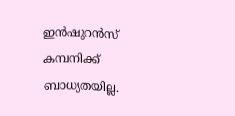ഇൻഷുറൻസ് കമ്പനിക്ക് ബാധ്യതയില്ല.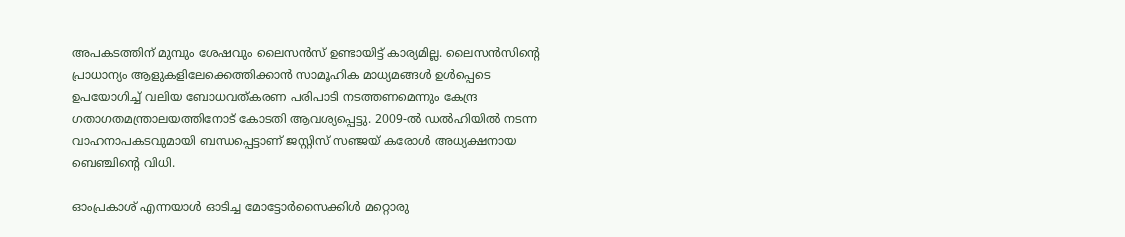അപകടത്തിന് മുമ്പും ശേഷവും ലൈസൻസ് ഉണ്ടായിട്ട് കാര്യമില്ല. ലൈസൻസിന്റെ പ്രാധാന്യം ആളുകളിലേക്കെത്തിക്കാൻ സാമൂഹിക മാധ്യമങ്ങള്‍ ഉള്‍പ്പെടെ ഉപയോഗിച്ച്‌ വലിയ ബോധവത്കരണ പരിപാടി നടത്തണമെന്നും കേന്ദ്ര ഗതാഗതമന്ത്രാലയത്തിനോട് കോടതി ആവശ്യപ്പെട്ടു. 2009-ല്‍ ഡല്‍ഹിയില്‍ നടന്ന വാഹനാപകടവുമായി ബന്ധപ്പെട്ടാണ് ജസ്റ്റിസ് സഞ്ജയ് കരോള്‍ അധ്യക്ഷനായ ബെഞ്ചിന്റെ വിധി.

ഓംപ്രകാശ് എന്നയാള്‍ ഓടിച്ച മോട്ടോർസൈക്കിള്‍ മറ്റൊരു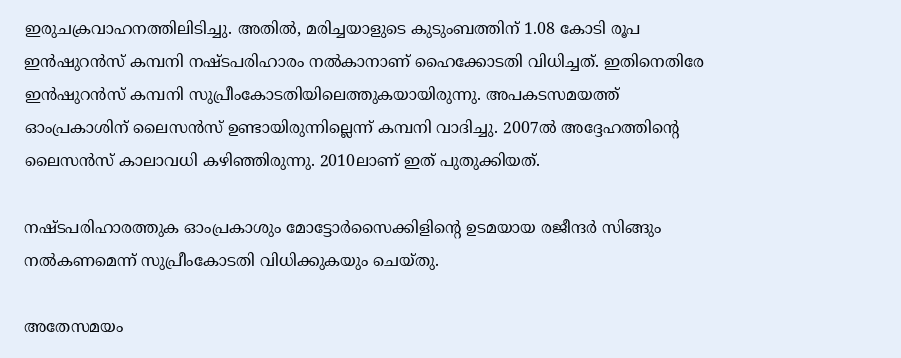ഇരുചക്രവാഹനത്തിലിടിച്ചു. അതില്‍, മരിച്ചയാളുടെ കുടുംബത്തിന് 1.08 കോടി രൂപ ഇൻഷുറൻസ് കമ്പനി നഷ്ടപരിഹാരം നല്‍കാനാണ് ഹൈക്കോടതി വിധിച്ചത്. ഇതിനെതിരേ ഇൻഷുറൻസ് കമ്പനി സുപ്രീംകോടതിയിലെത്തുകയായിരുന്നു. അപകടസമയത്ത് ഓംപ്രകാശിന് ലൈസൻസ് ഉണ്ടായിരുന്നില്ലെന്ന് കമ്പനി വാദിച്ചു. 2007ല്‍ അദ്ദേഹത്തിന്റെ ലൈസൻസ് കാലാവധി കഴിഞ്ഞിരുന്നു. 2010ലാണ് ഇത് പുതുക്കിയത്.

നഷ്ടപരിഹാരത്തുക ഓംപ്രകാശും മോട്ടോർസൈക്കിളിന്റെ ഉടമയായ രജീന്ദർ സിങ്ങും നല്‍കണമെന്ന് സുപ്രീംകോടതി വിധിക്കുകയും ചെയ്തു.

അതേസമയം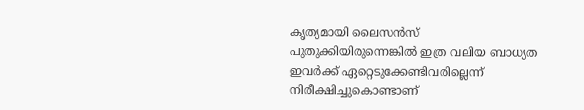കൃത്യമായി ലൈസൻസ് പുതുക്കിയിരുന്നെങ്കില്‍ ഇത്ര വലിയ ബാധ്യത ഇവർക്ക് ഏറ്റെടുക്കേണ്ടിവരില്ലെന്ന് നിരീക്ഷിച്ചുകൊണ്ടാണ്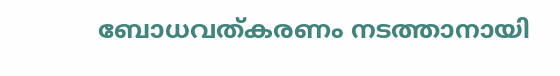ബോധവത്കരണം നടത്താനായി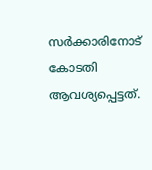സർക്കാരിനോട് കോടതി ആവശ്യപ്പെട്ടത്.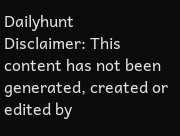Dailyhunt
Disclaimer: This content has not been generated, created or edited by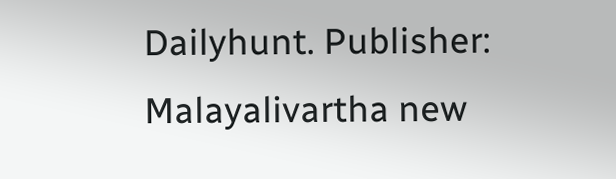Dailyhunt. Publisher: Malayalivartha new